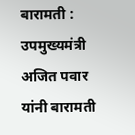बारामती : उपमुख्यमंत्री अजित पवार यांनी बारामती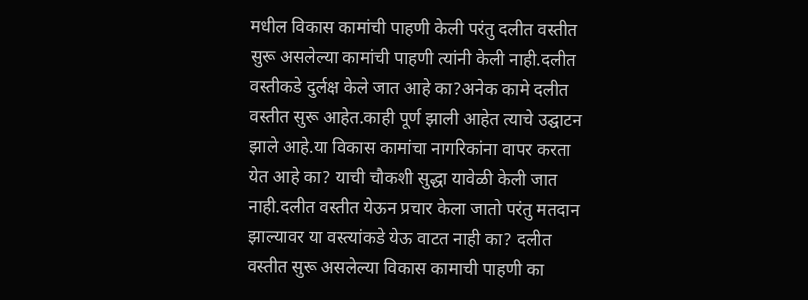मधील विकास कामांची पाहणी केली परंतु दलीत वस्तीत सुरू असलेल्या कामांची पाहणी त्यांनी केली नाही.दलीत वस्तीकडे दुर्लक्ष केले जात आहे का?अनेक कामे दलीत वस्तीत सुरू आहेत.काही पूर्ण झाली आहेत त्याचे उद्घाटन झाले आहे.या विकास कामांचा नागरिकांना वापर करता येत आहे का? याची चौकशी सुद्धा यावेळी केली जात नाही.दलीत वस्तीत येऊन प्रचार केला जातो परंतु मतदान झाल्यावर या वस्त्यांकडे येऊ वाटत नाही का? दलीत वस्तीत सुरू असलेल्या विकास कामाची पाहणी का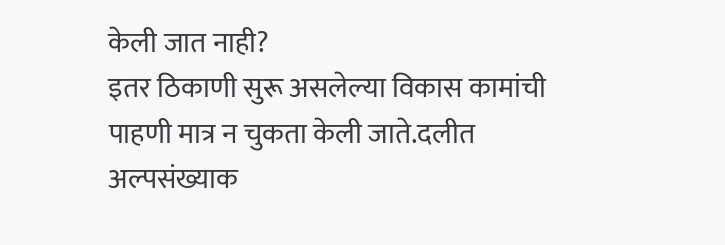केली जात नाही?
इतर ठिकाणी सुरू असलेल्या विकास कामांची पाहणी मात्र न चुकता केली जाते.दलीत अल्पसंख्याक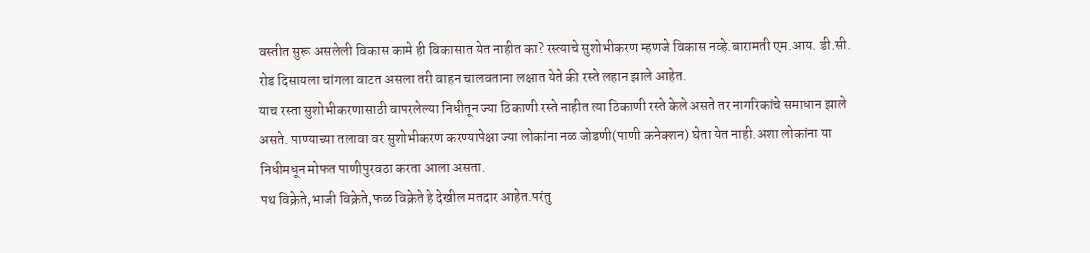वस्तीत सुरू असलेली विकास कामे ही विकासात येत नाहीत का? रस्त्याचे सुशोभीकरण म्हणजे विकास नव्हे.बारामती एम.आय. डी.सी. रोड दिसायला चांगला वाटत असला तरी वाहन चालवताना लक्षात येते की रस्ते लहान झाले आहेत.
याच रस्ता सुशोभीकरणासाठी वापरलेल्या निधीतून ज्या ठिकाणी रस्ते नाहीत त्या ठिकाणी रस्ते केले असते तर नागरिकांचे समाधान झाले असते. पाण्याच्या तलावा वर सुशोभीकरण करण्यापेक्षा ज्या लोकांना नळ जोडणी(पाणी कनेक्शन) घेता येत नाही.अशा लोकांना या निधीमधून मोफत पाणीपुरवठा करता आला असता.
पथ विक्रेते,भाजी विक्रेते,फळ विक्रेते हे देखील मतदार आहेत.परंतु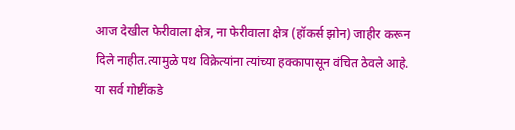आज देखील फेरीवाला क्षेत्र, ना फेरीवाला क्षेत्र (हॉकर्स झोन) जाहीर करून दिले नाहीत.त्यामुळे पथ विक्रेत्यांना त्यांच्या हक्कापासून वंचित ठेवले आहे.
या सर्व गोष्टींकडे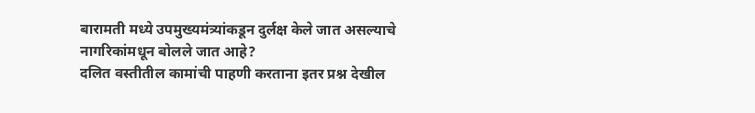बारामती मध्ये उपमुख्यमंत्र्यांकडून दुर्लक्ष केले जात असल्याचे नागरिकांमधून बोलले जात आहे?
दलित वस्तीतील कामांची पाहणी करताना इतर प्रश्न देखील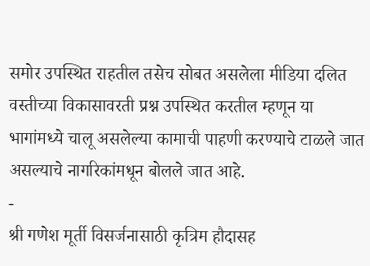समोर उपस्थित राहतील तसेच सोबत असलेला मीडिया दलित वस्तीच्या विकासावरती प्रश्न उपस्थित करतील म्हणून या भागांमध्ये चालू असलेल्या कामाची पाहणी करण्याचे टाळले जात असल्याचे नागरिकांमधून बोलले जात आहे.
-
श्री गणेश मूर्ती विसर्जनासाठी कृत्रिम हौदासह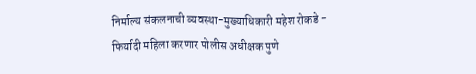निर्माल्य संकलनाची व्यवस्था-मुख्याधिकारी महेश रोकडे -
फिर्यादी महिला करणार पोलीस अधीक्षक पुणे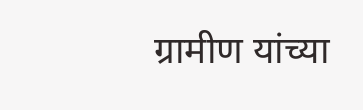ग्रामीण यांच्या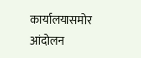कार्यालयासमोर आंदोलन